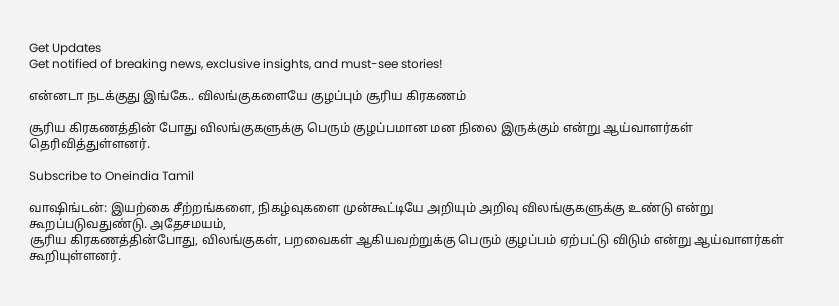Get Updates
Get notified of breaking news, exclusive insights, and must-see stories!

என்னடா நடக்குது இங்கே.. விலங்குகளையே குழப்பும் சூரிய கிரகணம்

சூரிய கிரகணத்தின் போது விலங்குகளுக்கு பெரும் குழப்பமான மன நிலை இருக்கும் என்று ஆய்வாளர்கள் தெரிவித்துள்ளனர்.

Subscribe to Oneindia Tamil

வாஷிங்டன்: இயற்கை சீற்றங்களை, நிகழ்வுகளை முன்கூட்டியே அறியும் அறிவு விலங்குகளுக்கு உண்டு என்று கூறப்படுவதுண்டு. அதேசமயம்,
சூரிய கிரகணத்தின்போது, விலங்குகள், பறவைகள் ஆகியவற்றுக்கு பெரும் குழப்பம் ஏற்பட்டு விடும் என்று ஆய்வாளர்கள் கூறியுள்ளனர்.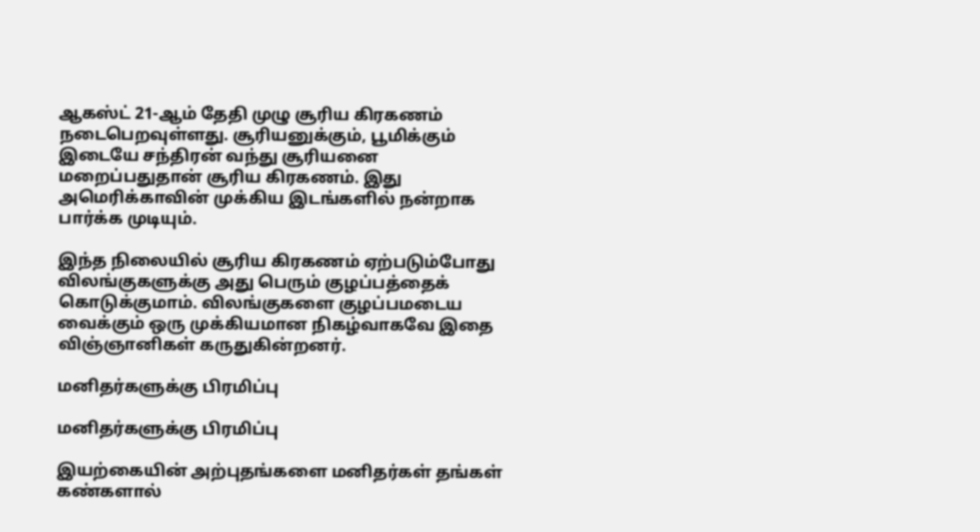ஆகஸ்ட் 21-ஆம் தேதி முழு சூரிய கிரகணம் நடைபெறவுள்ளது. சூரியனுக்கும், பூமிக்கும் இடையே சந்திரன் வந்து சூரியனை மறைப்பதுதான் சூரிய கிரகணம். இது அமெரிக்காவின் முக்கிய இடங்களில் நன்றாக பார்க்க முடியும்.

இந்த நிலையில் சூரிய கிரகணம் ஏற்படும்போது விலங்குகளுக்கு அது பெரும் குழப்பத்தைக் கொடுக்குமாம். விலங்குகளை குழப்பமடைய வைக்கும் ஒரு முக்கியமான நிகழ்வாகவே இதை விஞ்ஞானிகள் கருதுகின்றனர்.

மனிதர்களுக்கு பிரமிப்பு

மனிதர்களுக்கு பிரமிப்பு

இயற்கையின் அற்புதங்களை மனிதர்கள் தங்கள் கண்களால்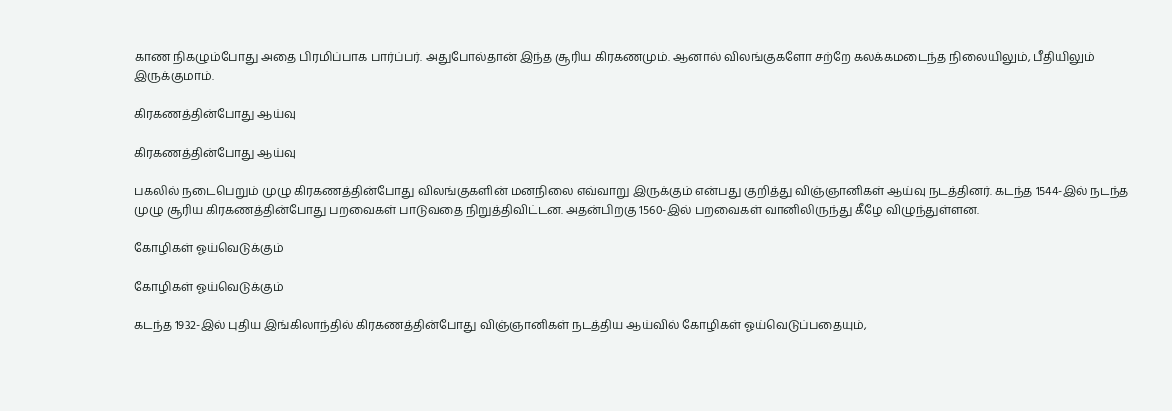காண நிகழும்போது அதை பிரமிப்பாக பார்ப்பர். அதுபோல்தான் இந்த சூரிய கிரகணமும். ஆனால் விலங்குகளோ சற்றே கலக்கமடைந்த நிலையிலும், பீதியிலும் இருக்குமாம்.

கிரகணத்தின்போது ஆய்வு

கிரகணத்தின்போது ஆய்வு

பகலில் நடைபெறும் முழு கிரகணத்தின்போது விலங்குகளின் மனநிலை எவ்வாறு இருக்கும் என்பது குறித்து விஞ்ஞானிகள் ஆய்வு நடத்தினர். கடந்த 1544-இல் நடந்த முழு சூரிய கிரகணத்தின்போது பறவைகள் பாடுவதை நிறுத்திவிட்டன. அதன்பிறகு 1560-இல் பறவைகள் வானிலிருந்து கீழே விழுந்துள்ளன.

கோழிகள் ஓய்வெடுக்கும்

கோழிகள் ஓய்வெடுக்கும்

கடந்த 1932-இல் புதிய இங்கிலாந்தில் கிரகணத்தின்போது விஞ்ஞானிகள் நடத்திய ஆய்வில் கோழிகள் ஓய்வெடுப்பதையும்,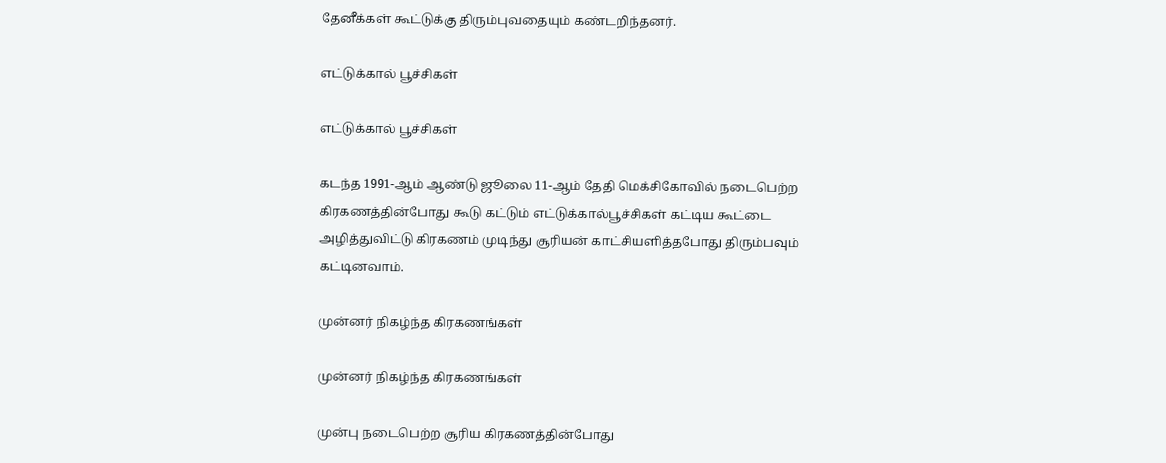தேனீக்கள் கூட்டுக்கு திரும்புவதையும் கண்டறிந்தனர்.

எட்டுக்கால் பூச்சிகள்

எட்டுக்கால் பூச்சிகள்

கடந்த 1991-ஆம் ஆண்டு ஜூலை 11-ஆம் தேதி மெக்சிகோவில் நடைபெற்ற கிரகணத்தின்போது கூடு கட்டும் எட்டுக்கால்பூச்சிகள் கட்டிய கூட்டை அழித்துவிட்டு கிரகணம் முடிந்து சூரியன் காட்சியளித்தபோது திரும்பவும் கட்டினவாம்.

முன்னர் நிகழ்ந்த கிரகணங்கள்

முன்னர் நிகழ்ந்த கிரகணங்கள்

முன்பு நடைபெற்ற சூரிய கிரகணத்தின்போது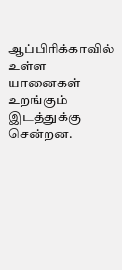ஆப்பிரிக்காவில் உள்ள யானைகள் உறங்கும் இடத்துக்கு சென்றன.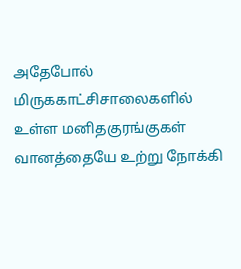அதேபோல் மிருககாட்சிசாலைகளில் உள்ள மனிதகுரங்குகள் வானத்தையே உற்று நோக்கி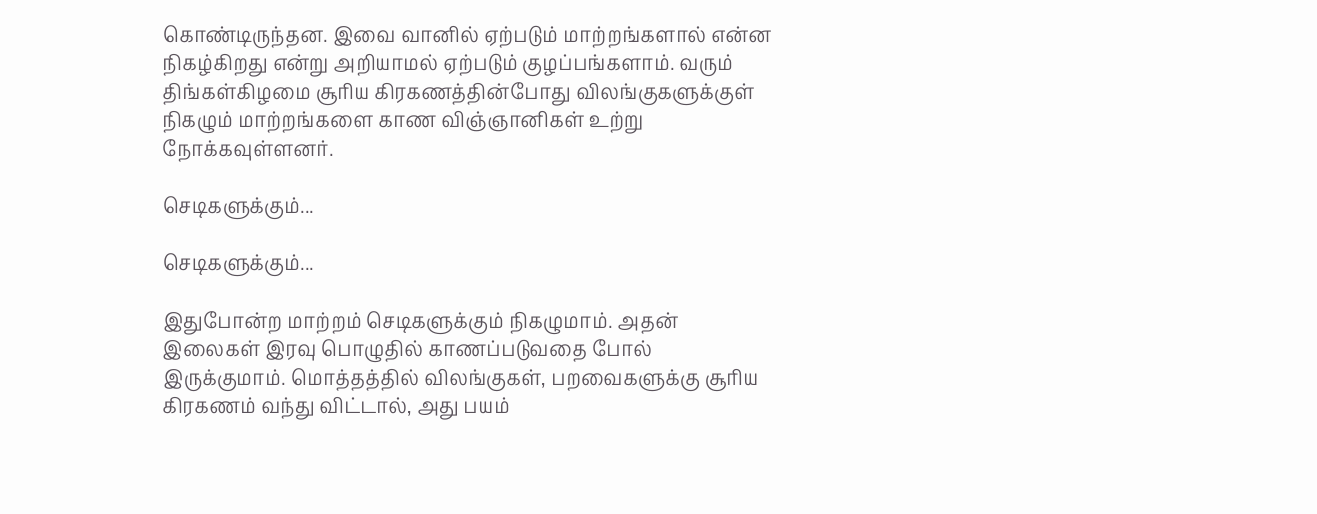கொண்டிருந்தன. இவை வானில் ஏற்படும் மாற்றங்களால் என்ன நிகழ்கிறது என்று அறியாமல் ஏற்படும் குழப்பங்களாம். வரும் திங்கள்கிழமை சூரிய கிரகணத்தின்போது விலங்குகளுக்குள் நிகழும் மாற்றங்களை காண விஞ்ஞானிகள் உற்று நோக்கவுள்ளனர்.

செடிகளுக்கும்...

செடிகளுக்கும்...

இதுபோன்ற மாற்றம் செடிகளுக்கும் நிகழுமாம். அதன் இலைகள் இரவு பொழுதில் காணப்படுவதை போல் இருக்குமாம். மொத்தத்தில் விலங்குகள், பறவைகளுக்கு சூரிய கிரகணம் வந்து விட்டால், அது பயம்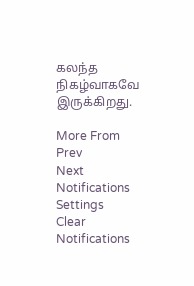கலந்த நிகழ்வாகவே இருக்கிறது.

More From
Prev
Next
Notifications
Settings
Clear Notifications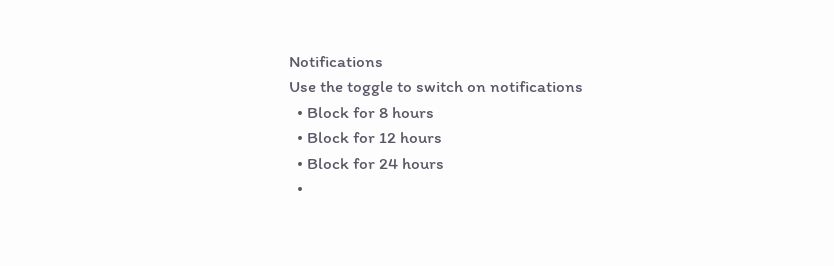Notifications
Use the toggle to switch on notifications
  • Block for 8 hours
  • Block for 12 hours
  • Block for 24 hours
  •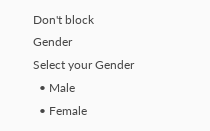Don't block
Gender
Select your Gender
  • Male
  • Female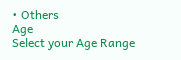• Others
Age
Select your Age Range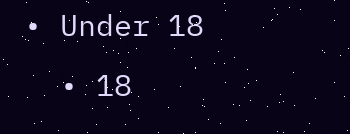• Under 18
  • 18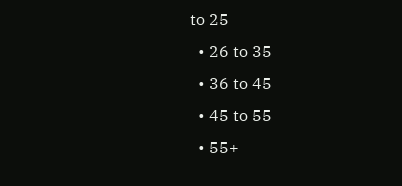to 25
  • 26 to 35
  • 36 to 45
  • 45 to 55
  • 55+